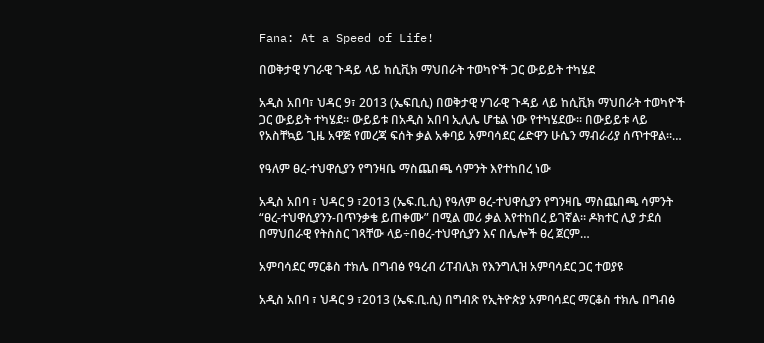Fana: At a Speed of Life!

በወቅታዊ ሃገራዊ ጉዳይ ላይ ከሲቪክ ማህበራት ተወካዮች ጋር ውይይት ተካሄደ

አዲስ አበባ፣ ህዳር 9፣ 2013 (ኤፍቢሲ) በወቅታዊ ሃገራዊ ጉዳይ ላይ ከሲቪክ ማህበራት ተወካዮች ጋር ውይይት ተካሄደ፡፡ ውይይቱ በአዲስ አበባ ኢሊሌ ሆቴል ነው የተካሄደው፡፡ በውይይቱ ላይ የአስቸኳይ ጊዜ አዋጅ የመረጃ ፍሰት ቃል አቀባይ አምባሳደር ሬድዋን ሁሴን ማብራሪያ ሰጥተዋል፡፡…

የዓለም ፀረ-ተህዋሲያን የግንዛቤ ማስጨበጫ ሳምንት እየተከበረ ነው

አዲስ አበባ ፣ ህዳር 9 ፣2013 (ኤፍ.ቢ.ሲ) የዓለም ፀረ-ተህዋሲያን የግንዛቤ ማስጨበጫ ሳምንት “ፀረ-ተህዋሲያንን-በጥንቃቄ ይጠቀሙ” በሚል መሪ ቃል እየተከበረ ይገኛል። ዶክተር ሊያ ታደሰ በማህበራዊ የትስስር ገጻቸው ላይ÷በፀረ-ተህዋሲያን እና በሌሎች ፀረ ጀርም…

አምባሳደር ማርቆስ ተክሌ በግብፅ የዓረብ ሪፐብሊክ የእንግሊዝ አምባሳደር ጋር ተወያዩ

አዲስ አበባ ፣ ህዳር 9 ፣2013 (ኤፍ.ቢ.ሲ) በግብጽ የኢትዮጵያ አምባሳደር ማርቆስ ተክሌ በግብፅ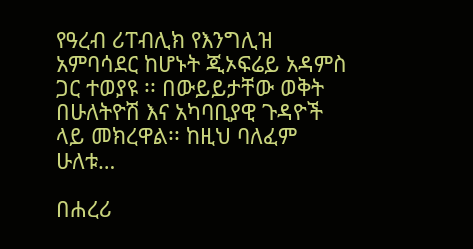የዓረብ ሪፐብሊክ የእንግሊዝ አምባሳደር ከሆኑት ጂኦፍሬይ አዳምስ ጋር ተወያዩ ፡፡ በውይይታቸው ወቅት በሁለትዮሽ እና አካባቢያዊ ጉዳዮች ላይ መክረዋል፡፡ ከዚህ ባለፈም ሁለቱ…

በሐረሪ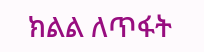ክልል ለጥፋት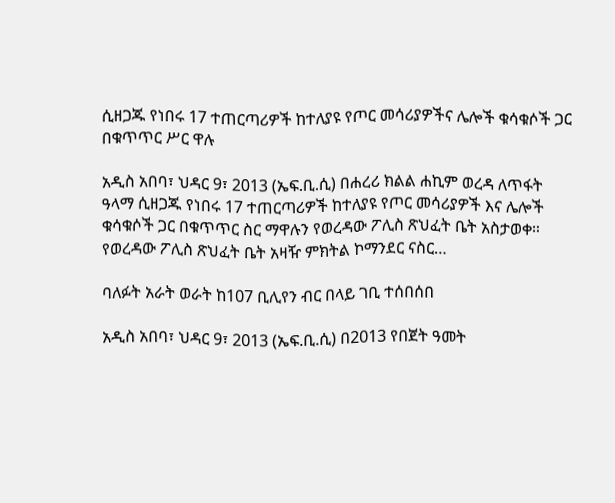ሲዘጋጁ የነበሩ 17 ተጠርጣሪዎች ከተለያዩ የጦር መሳሪያዎችና ሌሎች ቁሳቁሶች ጋር በቁጥጥር ሥር ዋሉ

አዲስ አበባ፣ ህዳር 9፣ 2013 (ኤፍ.ቢ.ሲ) በሐረሪ ክልል ሐኪም ወረዳ ለጥፋት ዓላማ ሲዘጋጁ የነበሩ 17 ተጠርጣሪዎች ከተለያዩ የጦር መሳሪያዎች እና ሌሎች ቁሳቁሶች ጋር በቁጥጥር ስር ማዋሉን የወረዳው ፖሊስ ጽህፈት ቤት አስታወቀ። የወረዳው ፖሊስ ጽህፈት ቤት አዛዥ ምክትል ኮማንደር ናስር…

ባለፉት አራት ወራት ከ107 ቢሊየን ብር በላይ ገቢ ተሰበሰበ

አዲስ አበባ፣ ህዳር 9፣ 2013 (ኤፍ.ቢ.ሲ) በ2013 የበጀት ዓመት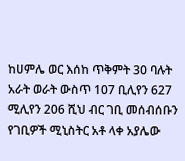ከሀምሌ ወር እሰከ ጥቅምት 30 ባሉት አራት ወራት ውስጥ 107 ቢሊየን 627 ሚሊየን 206 ሺህ ብር ገቢ መሰብሰቡን የገቢዎች ሚኒስትር አቶ ላቀ አያሌው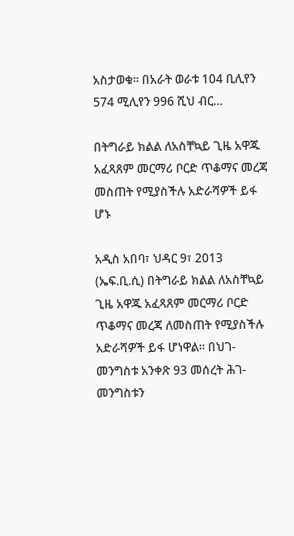አስታወቁ። በአራት ወራቱ 104 ቢሊየን 574 ሚሊየን 996 ሺህ ብር…

በትግራይ ክልል ለአስቸኳይ ጊዜ አዋጁ አፈጻጸም መርማሪ ቦርድ ጥቆማና መረጃ መስጠት የሚያስችሉ አድራሻዎች ይፋ ሆኑ

አዲስ አበባ፣ ህዳር 9፣ 2013 (ኤፍ.ቢ.ሲ) በትግራይ ክልል ለአስቸኳይ ጊዜ አዋጁ አፈጻጸም መርማሪ ቦርድ ጥቆማና መረጃ ለመስጠት የሚያስችሉ አድራሻዎች ይፋ ሆነዋል። በህገ-መንግስቱ አንቀጽ 93 መሰረት ሕገ-መንግስቱን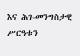እና ሕገ-መንግስታዊ ሥርዓቱን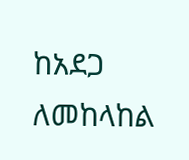ከአደጋ ለመከላከል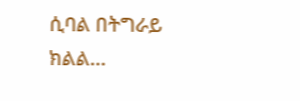ሲባል በትግራይ ክልል…